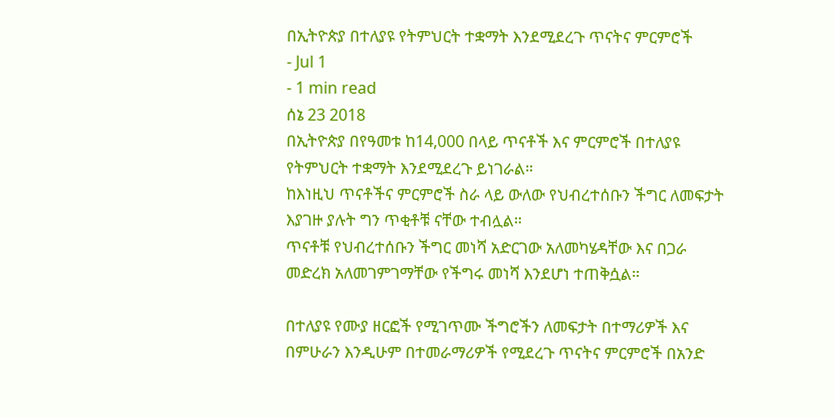በኢትዮጵያ በተለያዩ የትምህርት ተቋማት እንደሚደረጉ ጥናትና ምርምሮች
- Jul 1
- 1 min read
ሰኔ 23 2018
በኢትዮጵያ በየዓመቱ ከ14,000 በላይ ጥናቶች እና ምርምሮች በተለያዩ የትምህርት ተቋማት እንደሚደረጉ ይነገራል።
ከእነዚህ ጥናቶችና ምርምሮች ስራ ላይ ውለው የህብረተሰቡን ችግር ለመፍታት እያገዙ ያሉት ግን ጥቂቶቹ ናቸው ተብሏል።
ጥናቶቹ የህብረተሰቡን ችግር መነሻ አድርገው አለመካሄዳቸው እና በጋራ መድረክ አለመገምገማቸው የችግሩ መነሻ እንደሆነ ተጠቅሷል።

በተለያዩ የሙያ ዘርፎች የሚገጥሙ ችግሮችን ለመፍታት በተማሪዎች እና በምሁራን እንዲሁም በተመራማሪዎች የሚደረጉ ጥናትና ምርምሮች በአንድ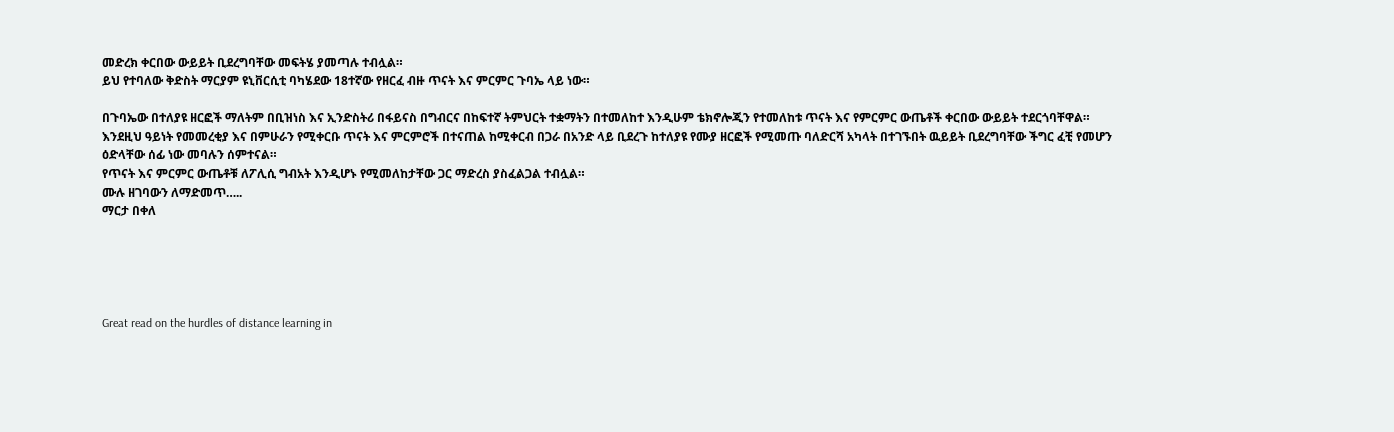መድረክ ቀርበው ውይይት ቢደረግባቸው መፍትሄ ያመጣሉ ተብሏል።
ይህ የተባለው ቅድስት ማርያም ዩኒቨርሲቲ ባካሄደው 18ተኛው የዘርፈ ብዙ ጥናት እና ምርምር ጉባኤ ላይ ነው።

በጉባኤው በተለያዩ ዘርፎች ማለትም በቢዝነስ እና ኢንድስትሪ በፋይናስ በግብርና በከፍተኛ ትምህርት ተቋማትን በተመለከተ እንዲሁም ቴክኖሎጂን የተመለከቱ ጥናት እና የምርምር ውጤቶች ቀርበው ውይይት ተደርጎባቸዋል።
እንደዚህ ዓይነት የመመረቂያ እና በምሁራን የሚቀርቡ ጥናት እና ምርምሮች በተናጠል ከሚቀርብ በጋራ በአንድ ላይ ቢደረጉ ከተለያዩ የሙያ ዘርፎች የሚመጡ ባለድርሻ አካላት በተገኙበት ዉይይት ቢደረግባቸው ችግር ፈቺ የመሆን ዕድላቸው ሰፊ ነው መባሉን ሰምተናል።
የጥናት እና ምርምር ውጤቶቹ ለፖሊሲ ግብአት እንዲሆኑ የሚመለከታቸው ጋር ማድረስ ያስፈልጋል ተብሏል።
ሙሉ ዘገባውን ለማድመጥ…..
ማርታ በቀለ





Great read on the hurdles of distance learning in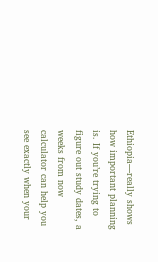Ethiopia—really shows how important planning is. If you’re trying to figure out study dates, a weeks from now calculator can help you see exactly when your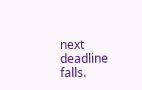next deadline falls.